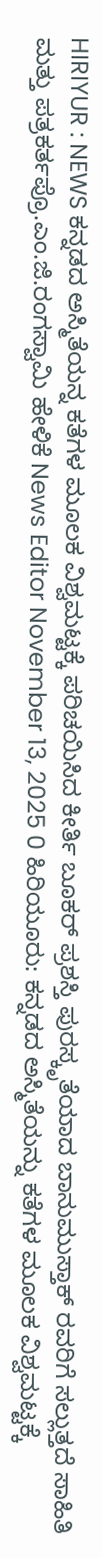HIRIYUR : NEWS ಕನ್ನಡದ ಅಸ್ಮಿತೆಯನ್ನ ಕತೆಗಳ ಮೂಲಕ ವಿಶ್ವಮಟ್ಟಕ್ಕೆ ಪರಿಚಯಿಸಿದ ಕೀರ್ತಿ ಬೂಕರ್ ಪ್ರಶಸ್ತಿ ಪುರಸ್ಕೃತೆಯಾದ ಬಾನುಮುಸ್ತಾಕ್ ರವರಿಗೆ ಸಲ್ಲುತ್ತದೆ ಸಾಹಿತಿ ಮತ್ತು ಪತ್ರಕರ್ತಪ್ರೊ.ಎಂ.ಜಿ.ರಂಗಸ್ವಾಮಿ ಹೇಳಿಕೆ News Editor November 13, 2025 0 ಹಿರಿಯೂರು: ಕನ್ನಡದ ಅಸ್ಮಿತೆಯನ್ನು ಕತೆಗಳ ಮೂಲಕ ವಿಶ್ವಮಟ್ಟಕ್ಕೆ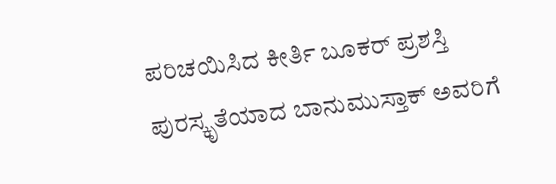ಪರಿಚಯಿಸಿದ ಕೀರ್ತಿ ಬೂಕರ್ ಪ್ರಶಸ್ತಿ ಪುರಸ್ಕೃತೆಯಾದ ಬಾನುಮುಸ್ತಾಕ್ ಅವರಿಗೆ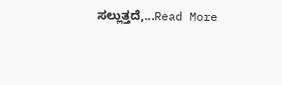ಸಲ್ಲುತ್ತದೆ,...Read More